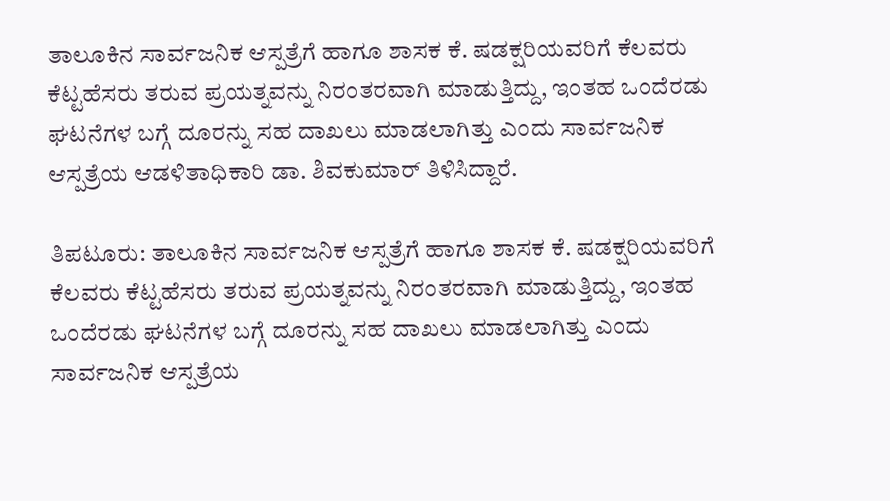ತಾಲೂಕಿನ ಸಾರ್ವಜನಿಕ ಆಸ್ಪತ್ರೆಗೆ ಹಾಗೂ ಶಾಸಕ ಕೆ. ಷಡಕ್ಷರಿಯವರಿಗೆ ಕೆಲವರು ಕೆಟ್ಟಹೆಸರು ತರುವ ಪ್ರಯತ್ನವನ್ನು ನಿರಂತರವಾಗಿ ಮಾಡುತ್ತಿದ್ದು, ಇಂತಹ ಒಂದೆರಡು ಘಟನೆಗಳ ಬಗ್ಗೆ ದೂರನ್ನು ಸಹ ದಾಖಲು ಮಾಡಲಾಗಿತ್ತು ಎಂದು ಸಾರ್ವಜನಿಕ ಆಸ್ಪತ್ರೆಯ ಆಡಳಿತಾಧಿಕಾರಿ ಡಾ. ಶಿವಕುಮಾರ್‌ ತಿಳಿಸಿದ್ದಾರೆ.

ತಿಪಟೂರು: ತಾಲೂಕಿನ ಸಾರ್ವಜನಿಕ ಆಸ್ಪತ್ರೆಗೆ ಹಾಗೂ ಶಾಸಕ ಕೆ. ಷಡಕ್ಷರಿಯವರಿಗೆ ಕೆಲವರು ಕೆಟ್ಟಹೆಸರು ತರುವ ಪ್ರಯತ್ನವನ್ನು ನಿರಂತರವಾಗಿ ಮಾಡುತ್ತಿದ್ದು, ಇಂತಹ ಒಂದೆರಡು ಘಟನೆಗಳ ಬಗ್ಗೆ ದೂರನ್ನು ಸಹ ದಾಖಲು ಮಾಡಲಾಗಿತ್ತು ಎಂದು ಸಾರ್ವಜನಿಕ ಆಸ್ಪತ್ರೆಯ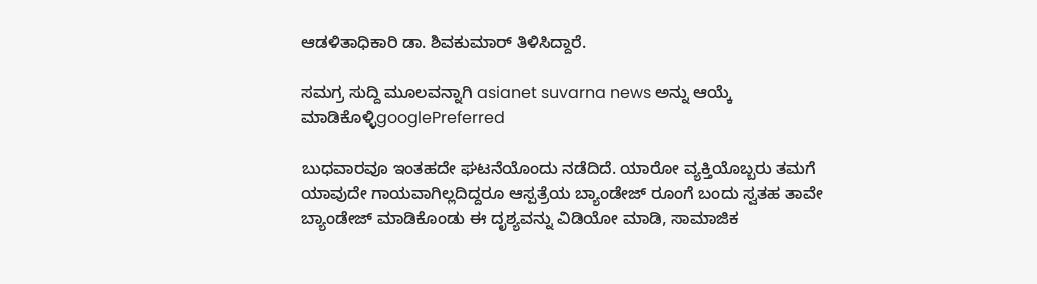ಆಡಳಿತಾಧಿಕಾರಿ ಡಾ. ಶಿವಕುಮಾರ್‌ ತಿಳಿಸಿದ್ದಾರೆ.

ಸಮಗ್ರ ಸುದ್ದಿ ಮೂಲವನ್ನಾಗಿ asianet suvarna news ಅನ್ನು ಆಯ್ಕೆ ಮಾಡಿಕೊಳ್ಳಿgooglePreferred

ಬುಧವಾರವೂ ಇಂತಹದೇ ಘಟನೆಯೊಂದು ನಡೆದಿದೆ. ಯಾರೋ ವ್ಯಕ್ತಿಯೊಬ್ಬರು ತಮಗೆ ಯಾವುದೇ ಗಾಯವಾಗಿಲ್ಲದಿದ್ದರೂ ಆಸ್ಪತ್ರೆಯ ಬ್ಯಾಂಡೇಜ್‌ ರೂಂಗೆ ಬಂದು ಸ್ವತಹ ತಾವೇ ಬ್ಯಾಂಡೇಜ್‌ ಮಾಡಿಕೊಂಡು ಈ ದೃಶ್ಯವನ್ನು ವಿಡಿಯೋ ಮಾಡಿ, ಸಾಮಾಜಿಕ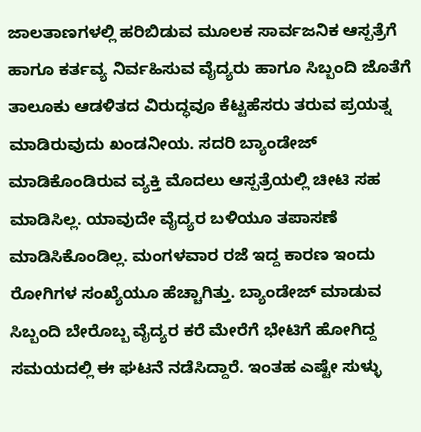ಜಾಲತಾಣಗಳಲ್ಲಿ ಹರಿಬಿಡುವ ಮೂಲಕ ಸಾರ್ವಜನಿಕ ಆಸ್ಪತ್ರೆಗೆ ಹಾಗೂ ಕರ್ತವ್ಯ ನಿರ್ವಹಿಸುವ ವೈದ್ಯರು ಹಾಗೂ ಸಿಬ್ಬಂದಿ ಜೊತೆಗೆ ತಾಲೂಕು ಆಡಳಿತದ ವಿರುದ್ಧವೂ ಕೆಟ್ಟಹೆಸರು ತರುವ ಪ್ರಯತ್ನ ಮಾಡಿರುವುದು ಖಂಡನೀಯ. ಸದರಿ ಬ್ಯಾಂಡೇಜ್‌ ಮಾಡಿಕೊಂಡಿರುವ ವ್ಯಕ್ತಿ ಮೊದಲು ಆಸ್ಪತ್ರೆಯಲ್ಲಿ ಚೀಟಿ ಸಹ ಮಾಡಿಸಿಲ್ಲ. ಯಾವುದೇ ವೈದ್ಯರ ಬಳಿಯೂ ತಪಾಸಣೆ ಮಾಡಿಸಿಕೊಂಡಿಲ್ಲ. ಮಂಗಳವಾರ ರಜೆ ಇದ್ದ ಕಾರಣ ಇಂದು ರೋಗಿಗಳ ಸಂಖ್ಯೆಯೂ ಹೆಚ್ಚಾಗಿತ್ತು. ಬ್ಯಾಂಡೇಜ್‌ ಮಾಡುವ ಸಿಬ್ಬಂದಿ ಬೇರೊಬ್ಬ ವೈದ್ಯರ ಕರೆ ಮೇರೆಗೆ ಭೇಟಿಗೆ ಹೋಗಿದ್ದ ಸಮಯದಲ್ಲಿ ಈ ಘಟನೆ ನಡೆಸಿದ್ದಾರೆ. ಇಂತಹ ಎಷ್ಟೇ ಸುಳ್ಳು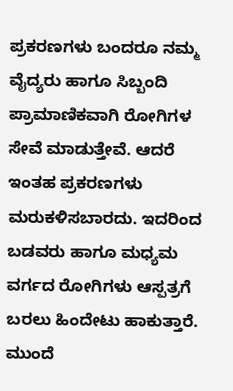ಪ್ರಕರಣಗಳು ಬಂದರೂ ನಮ್ಮ ವೈದ್ಯರು ಹಾಗೂ ಸಿಬ್ಬಂದಿ ಪ್ರಾಮಾಣಿಕವಾಗಿ ರೋಗಿಗಳ ಸೇವೆ ಮಾಡುತ್ತೇವೆ. ಆದರೆ ಇಂತಹ ಪ್ರಕರಣಗಳು ಮರುಕಳಿಸಬಾರದು. ಇದರಿಂದ ಬಡವರು ಹಾಗೂ ಮಧ್ಯಮ ವರ್ಗದ ರೋಗಿಗಳು ಆಸ್ಪತ್ರಗೆ ಬರಲು ಹಿಂದೇಟು ಹಾಕುತ್ತಾರೆ. ಮುಂದೆ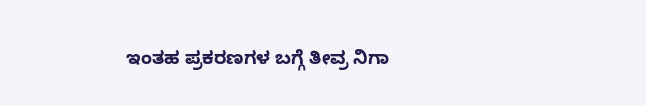ಇಂತಹ ಪ್ರಕರಣಗಳ ಬಗ್ಗೆ ತೀವ್ರ ನಿಗಾ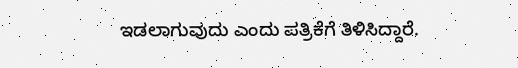ಇಡಲಾಗುವುದು ಎಂದು ಪತ್ರಿಕೆಗೆ ತಿಳಿಸಿದ್ದಾರೆ.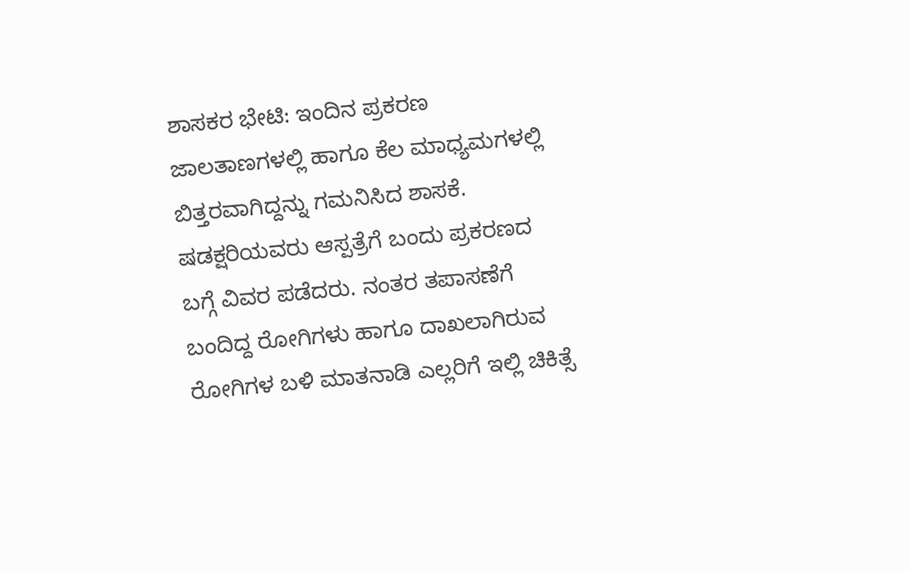ಶಾಸಕರ ಭೇಟಿ: ಇಂದಿನ ಪ್ರಕರಣ ಜಾಲತಾಣಗಳಲ್ಲಿ ಹಾಗೂ ಕೆಲ ಮಾಧ್ಯಮಗಳಲ್ಲಿ ಬಿತ್ತರವಾಗಿದ್ದನ್ನು ಗಮನಿಸಿದ ಶಾಸಕೆ. ಷಡಕ್ಷರಿಯವರು ಆಸ್ಪತ್ರೆಗೆ ಬಂದು ಪ್ರಕರಣದ ಬಗ್ಗೆ ವಿವರ ಪಡೆದರು. ನಂತರ ತಪಾಸಣೆಗೆ ಬಂದಿದ್ದ ರೋಗಿಗಳು ಹಾಗೂ ದಾಖಲಾಗಿರುವ ರೋಗಿಗಳ ಬಳಿ ಮಾತನಾಡಿ ಎಲ್ಲರಿಗೆ ಇಲ್ಲಿ ಚಿಕಿತ್ಸೆ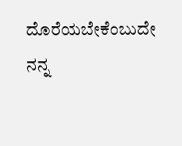ದೊರೆಯಬೇಕೆಂಬುದೇ ನನ್ನ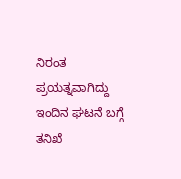ನಿರಂತ ಪ್ರಯತ್ನವಾಗಿದ್ದು ಇಂದಿನ ಘಟನೆ ಬಗ್ಗೆ ತನಿಖೆ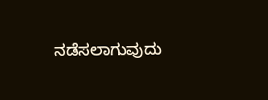ನಡೆಸಲಾಗುವುದು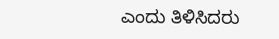ಎಂದು ತಿಳಿಸಿದರು